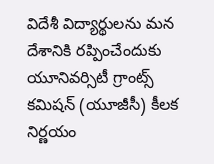విదేశీ విద్యార్థులను మన దేశానికి రప్పించేందుకు యూనివర్సిటీ గ్రాంట్స్ కమిషన్ (యూజీసీ) కీలక నిర్ణయం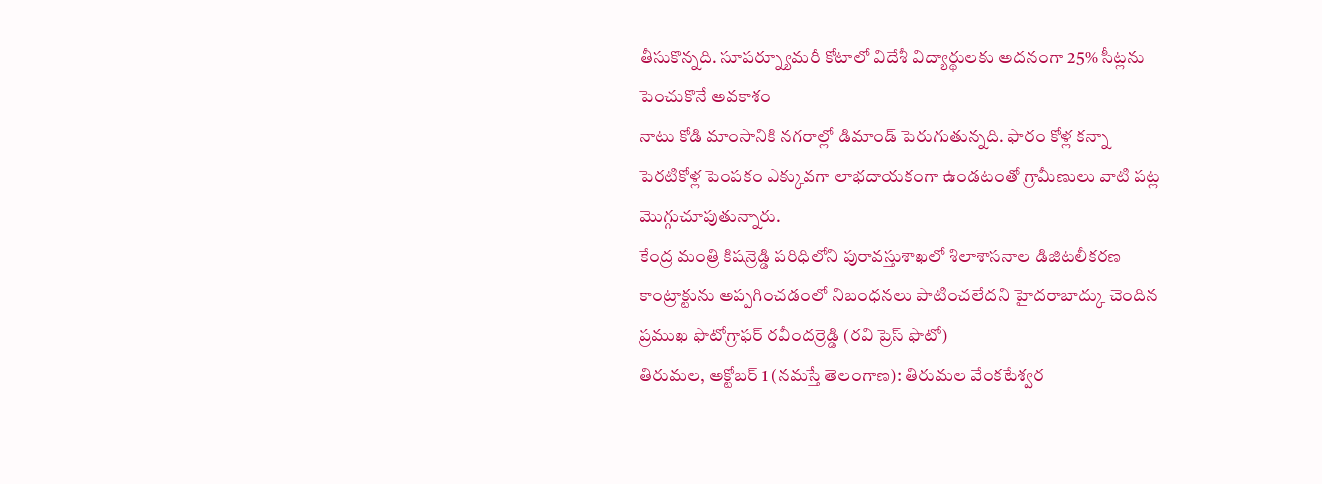తీసుకొన్నది. సూపర్న్యూమరీ కోటాలో విదేశీ విద్యార్థులకు అదనంగా 25% సీట్లను పెంచుకొనే అవకాశం
నాటు కోడి మాంసానికి నగరాల్లో డిమాండ్ పెరుగుతున్నది. ఫారం కోళ్ల కన్నా పెరటికోళ్ల పెంపకం ఎక్కువగా లాభదాయకంగా ఉండటంతో గ్రామీణులు వాటి పట్ల మొగ్గుచూపుతున్నారు.
కేంద్ర మంత్రి కిషన్రెడ్డి పరిధిలోని పురావస్తుశాఖలో శిలాశాసనాల డిజిటలీకరణ కాంట్రాక్టును అప్పగించడంలో నిబంధనలు పాటించలేదని హైదరాబాద్కు చెందిన ప్రముఖ ఫొటోగ్రాఫర్ రవీందర్రెడ్డి (రవి ప్రెస్ ఫొటో)
తిరుమల, అక్టోబర్ 1 (నమస్తే తెలంగాణ): తిరుమల వేంకటేశ్వర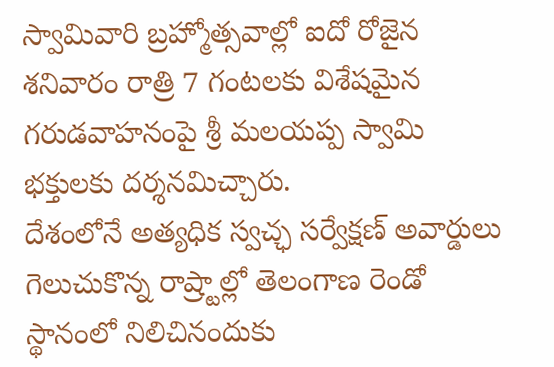స్వామివారి బ్రహ్మోత్సవాల్లో ఐదో రోజైన శనివారం రాత్రి 7 గంటలకు విశేషమైన గరుడవాహనంపై శ్రీ మలయప్ప స్వామి భక్తులకు దర్శనమిచ్చారు.
దేశంలోనే అత్యధిక స్వచ్ఛ సర్వేక్షణ్ అవార్డులు గెలుచుకొన్న రాష్ర్టాల్లో తెలంగాణ రెండో స్థానంలో నిలిచినందుకు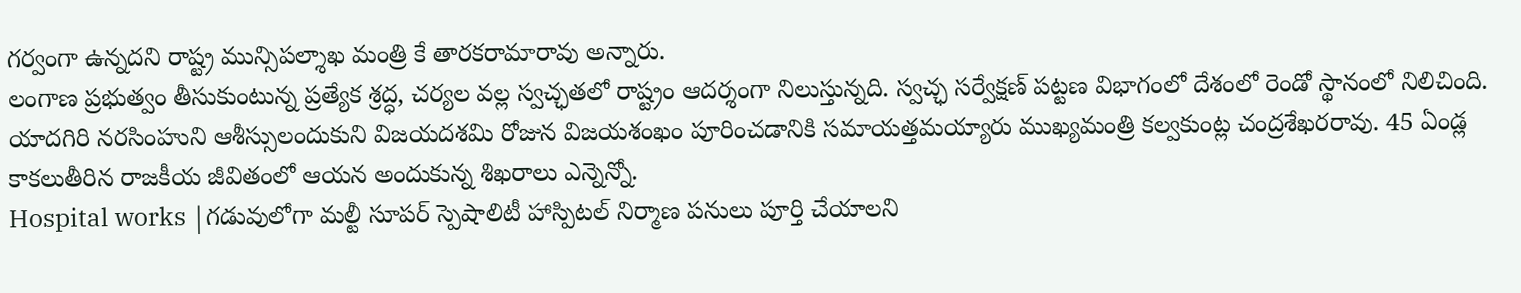గర్వంగా ఉన్నదని రాష్ట్ర మున్సిపల్శాఖ మంత్రి కే తారకరామారావు అన్నారు.
లంగాణ ప్రభుత్వం తీసుకుంటున్న ప్రత్యేక శ్రద్ధ, చర్యల వల్ల స్వచ్ఛతలో రాష్ట్రం ఆదర్శంగా నిలుస్తున్నది. స్వచ్ఛ సర్వేక్షణ్ పట్టణ విభాగంలో దేశంలో రెండో స్థానంలో నిలిచింది.
యాదగిరి నరసింహుని ఆశీస్సులందుకుని విజయదశమి రోజున విజయశంఖం పూరించడానికి సమాయత్తమయ్యారు ముఖ్యమంత్రి కల్వకుంట్ల చంద్రశేఖరరావు. 45 ఏండ్ల కాకలుతీరిన రాజకీయ జీవితంలో ఆయన అందుకున్న శిఖరాలు ఎన్నెన్నో.
Hospital works |గడువులోగా మల్టీ సూపర్ స్పెషాలిటీ హాస్పిటల్ నిర్మాణ పనులు పూర్తి చేయాలని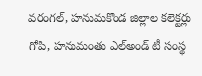వరంగల్, హనుమకొండ జిల్లాల కలెక్టర్లు గోపి, హనుమంతు ఎల్అండ్ టీ సంస్థ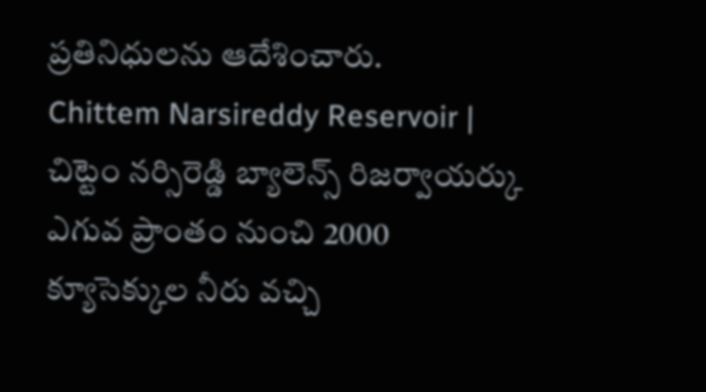ప్రతినిధులను ఆదేశించారు.
Chittem Narsireddy Reservoir | చిట్టెం నర్సిరెడ్డి బ్యాలెన్స్ రిజర్వాయర్కు ఎగువ ప్రాంతం నుంచి 2000 క్యూసెక్కుల నీరు వచ్చి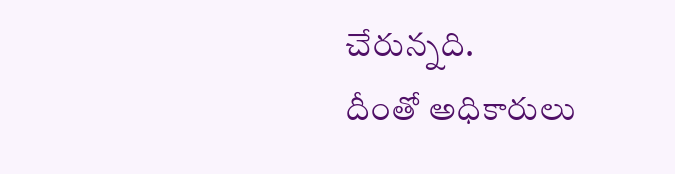చేరున్నది.
దీంతో అధికారులు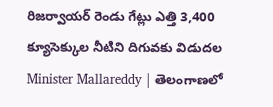రిజర్వాయర్ రెండు గేట్లు ఎత్తి 3,400 క్యూసెక్కుల నీటిని దిగువకు విడుదల
Minister Mallareddy | తెలంగాణలో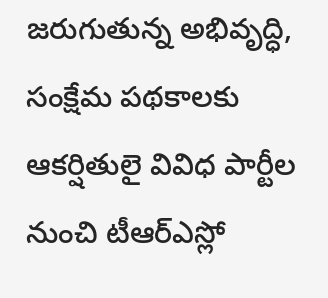జరుగుతున్న అభివృద్ధి, సంక్షేమ పథకాలకు ఆకర్షితులై వివిధ పార్టీల నుంచి టీఆర్ఎస్లో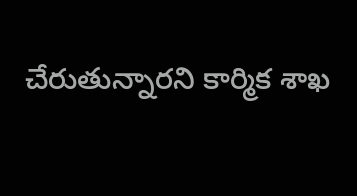చేరుతున్నారని కార్మిక శాఖ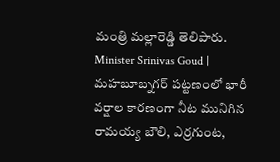మంత్రి మల్లారెడ్డి తెలిపారు.
Minister Srinivas Goud | మహబూబ్నగర్ పట్టణంలో భారీ వర్షాల కారణంగా నీట మునిగిన రామయ్య బౌలి, ఎర్రగుంట,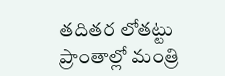తదితర లోతట్టు ప్రాంతాల్లో మంత్రి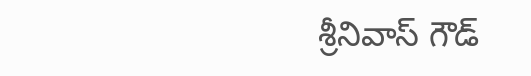శ్రీనివాస్ గౌడ్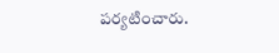పర్యటించారు.